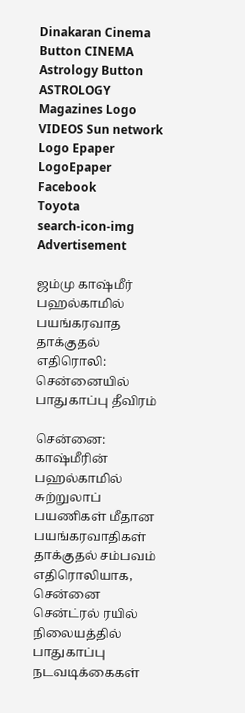Dinakaran Cinema Button CINEMA Astrology Button ASTROLOGY  Magazines Logo VIDEOS Sun network Logo Epaper LogoEpaper Facebook
Toyota
search-icon-img
Advertisement

ஜம்மு காஷ்மீர் பஹல்காமில் பயங்கரவாத தாக்குதல் எதிரொலி: சென்னையில் பாதுகாப்பு தீவிரம்

சென்னை: காஷ்மீரின் பஹல்காமில் சுற்றுலாப் பயணிகள் மீதான பயங்கரவாதிகள் தாக்குதல் சம்பவம் எதிரொலியாக, சென்னை சென்ட்ரல் ரயில் நிலையத்தில் பாதுகாப்பு நடவடிக்கைகள்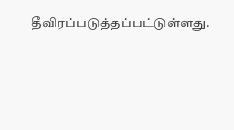தீவிரப்படுத்தப்பட்டுள்ளது.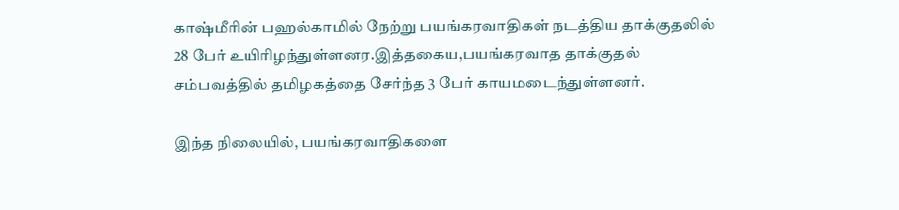காஷ்மீரின் பஹல்காமில் நேற்று பயங்கரவாதிகள் நடத்திய தாக்குதலில் 28 பேர் உயிரிழந்துள்ளனர.இத்தகைய,பயங்கரவாத தாக்குதல் சம்பவத்தில் தமிழகத்தை சேர்ந்த 3 பேர் காயமடைந்துள்ளனர்.

இந்த நிலையில், பயங்கரவாதிகளை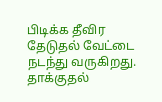பிடிக்க தீவிர தேடுதல் வேட்டை நடந்து வருகிறது. தாக்குதல்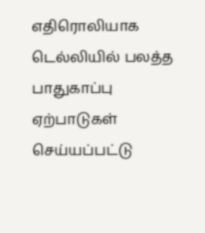எதிரொலியாக டெல்லியில் பலத்த பாதுகாப்பு ஏற்பாடுகள் செய்யப்பட்டு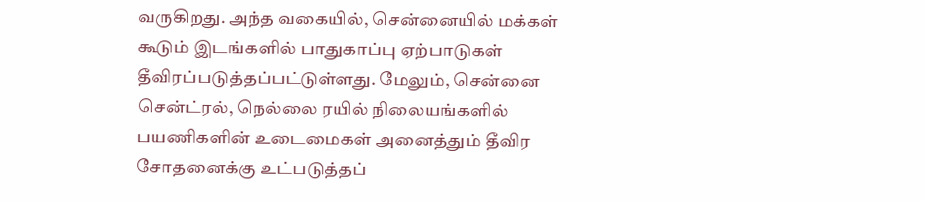வருகிறது. அந்த வகையில், சென்னையில் மக்கள் கூடும் இடங்களில் பாதுகாப்பு ஏற்பாடுகள் தீவிரப்படுத்தப்பட்டுள்ளது. மேலும், சென்னை சென்ட்ரல், நெல்லை ரயில் நிலையங்களில் பயணிகளின் உடைமைகள் அனைத்தும் தீவிர சோதனைக்கு உட்படுத்தப்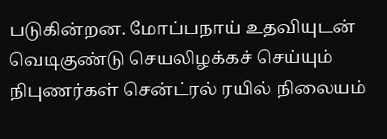படுகின்றன. மோப்பநாய் உதவியுடன் வெடிகுண்டு செயலிழக்கச் செய்யும் நிபுணர்கள் சென்ட்ரல் ரயில் நிலையம்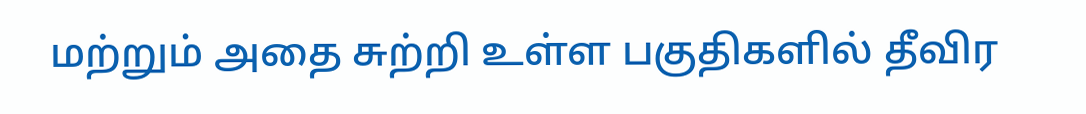மற்றும் அதை சுற்றி உள்ள பகுதிகளில் தீவிர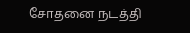சோதனை நடத்தி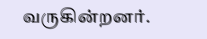வருகின்றனர்.